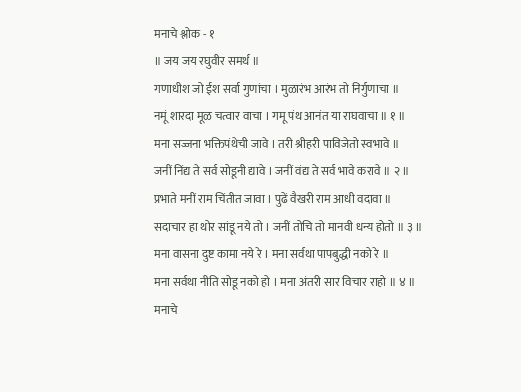मनाचे श्लोक - १
॥ जय जय रघुवीर समर्थ ॥
गणाधीश जो ईश सर्वा गुणांचा । मुळारंभ आरंभ तो निर्गुणाचा ॥
नमूं शारदा मूळ चत्वार वाचा । गमू पंथ आनंत या राघवाचा ॥ १ ॥
मना सज्जना भक्तिपंथेची जावे । तरी श्रीहरी पाविजेतो स्वभावे ॥
जनीं निंद्य ते सर्व सोडूनी द्यावे । जनीं वंद्य ते सर्व भावे करावे ॥ २ ॥
प्रभाते मनीं राम चिंतीत जावा । पुढें वैखरी राम आधी वदावा ॥
सदाचार हा थोर सांडू नये तो । जनीं तोचि तो मानवी धन्य होतो ॥ ३ ॥
मना वासना दुष्ट कामा नये रे । मना सर्वथा पापबुद्धी नको रे ॥
मना सर्वथा नीति सोडू नको हो । मना अंतरी सार विचार राहो ॥ ४ ॥
मनाचे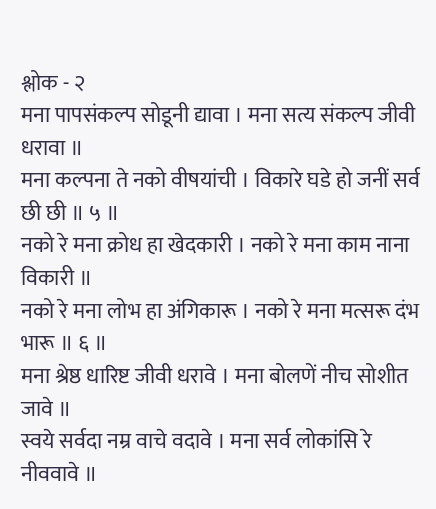श्लोक - २
मना पापसंकल्प सोडूनी द्यावा । मना सत्य संकल्प जीवी धरावा ॥
मना कल्पना ते नको वीषयांची । विकारे घडे हो जनीं सर्व छी छी ॥ ५ ॥
नको रे मना क्रोध हा खेदकारी । नको रे मना काम नाना विकारी ॥
नको रे मना लोभ हा अंगिकारू । नको रे मना मत्सरू दंभ भारू ॥ ६ ॥
मना श्रेष्ठ धारिष्ट जीवी धरावे । मना बोलणें नीच सोशीत जावे ॥
स्वये सर्वदा नम्र वाचे वदावे । मना सर्व लोकांसि रे नीववावे ॥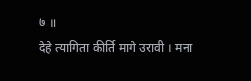७ ॥
देहे त्यागिता कीर्ति मागे उरावी । मना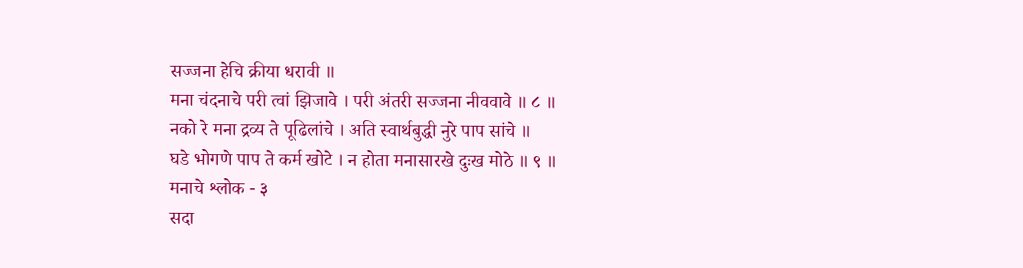सज्जना हेचि क्रीया धरावी ॥
मना चंदनाचे परी त्वां झिजावे । परी अंतरी सज्जना नीववावे ॥ ८ ॥
नको रे मना द्रव्य ते पूढिलांचे । अति स्वार्थबुद्धी नुरे पाप सांचे ॥
घडे भोगणे पाप ते कर्म खोटे । न होता मनासारखे दुःख मोठे ॥ ९ ॥
मनाचे श्लोक - ३
सदा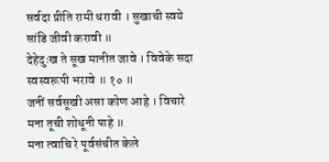सर्वदा प्रीति रामी धरावी । सुखाची स्वये सांडि जीवी करावी ॥
देहेदुःख ते सूख मानीत जावे । विवेके सदा स्वस्वरूपी भरावे ॥ १० ॥
जनीं सर्वसूखी असा कोण आहे । विचारे मना तूची शोधूनी पाहे ॥
मना त्वाचि रे पूर्वसंचीत केले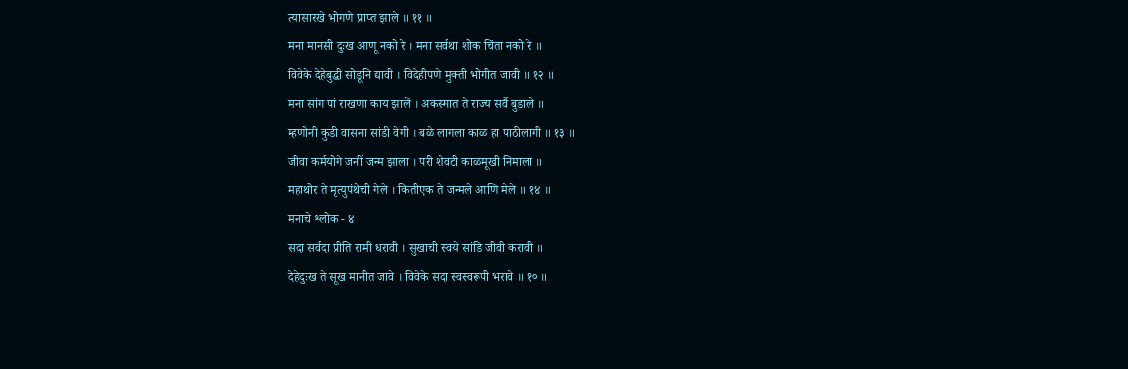त्यासारखे भोगणे प्राप्त झाले ॥ ११ ॥
मना मानसी दुःख आणू नको रे । मना सर्वथा शोक चिंता नको रे ॥
विवेके देहेबुद्धी सोडूनि द्यावी । विदेहीपणे मुक्ती भोगीत जावी ॥ १२ ॥
मना सांग पां राखणा काय झालें । अकस्मात ते राज्य सर्वै बुडाले ॥
म्हणोनी कुडी वासना सांडी वेगी । बळे लागला काळ हा पाठीलागी ॥ १३ ॥
जीवा कर्मयोगे जनीं जन्म झाला । परी शेवटी काळमूखी निमाला ॥
महाथोर ते मृत्युपंथेची गेले । कितीएक ते जन्मले आणि मेले ॥ १४ ॥
मनाचे श्लोक - ४
सदा सर्वदा प्रीति रामी धरावी । सुखाची स्वये सांडि जीवी करावी ॥
देहेदुःख ते सूख मानीत जावे । विवेके सदा स्वस्वरूपी भरावे ॥ १० ॥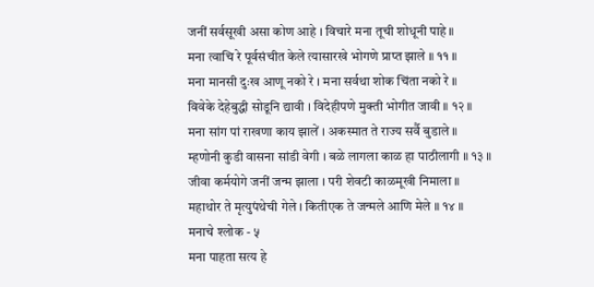जनीं सर्वसूखी असा कोण आहे । विचारे मना तूची शोधूनी पाहे ॥
मना त्वाचि रे पूर्वसंचीत केले त्यासारखे भोगणे प्राप्त झाले ॥ ११ ॥
मना मानसी दुःख आणू नको रे । मना सर्वथा शोक चिंता नको रे ॥
विवेके देहेबुद्धी सोडूनि द्यावी । विदेहीपणे मुक्ती भोगीत जावी ॥ १२ ॥
मना सांग पां राखणा काय झालें । अकस्मात ते राज्य सर्वै बुडाले ॥
म्हणोनी कुडी वासना सांडी वेगी । बळे लागला काळ हा पाठीलागी ॥ १३ ॥
जीवा कर्मयोगे जनीं जन्म झाला । परी शेवटी काळमूखी निमाला ॥
महाथोर ते मृत्युपंथेची गेले । कितीएक ते जन्मले आणि मेले ॥ १४ ॥
मनाचे श्लोक - ५
मना पाहता सत्य हे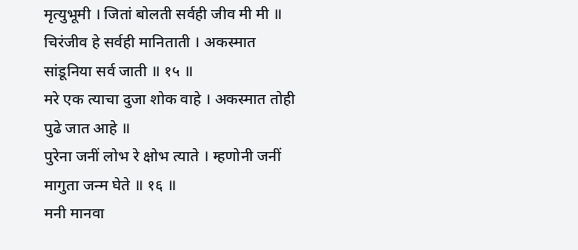मृत्युभूमी । जितां बोलती सर्वही जीव मी मी ॥
चिरंजीव हे सर्वही मानिताती । अकस्मात सांडूनिया सर्व जाती ॥ १५ ॥
मरे एक त्याचा दुजा शोक वाहे । अकस्मात तोही पुढे जात आहे ॥
पुरेना जनीं लोभ रे क्षोभ त्याते । म्हणोनी जनीं मागुता जन्म घेते ॥ १६ ॥
मनी मानवा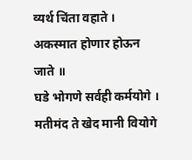व्यर्थ चिंता वहाते । अकस्मात होणार होऊन जाते ॥
घडे भोगणे सर्वही कर्मयोगे । मतीमंद ते खेद मानी वियोगे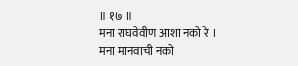॥ १७ ॥
मना राघवेवीण आशा नको रे । मना मानवाची नको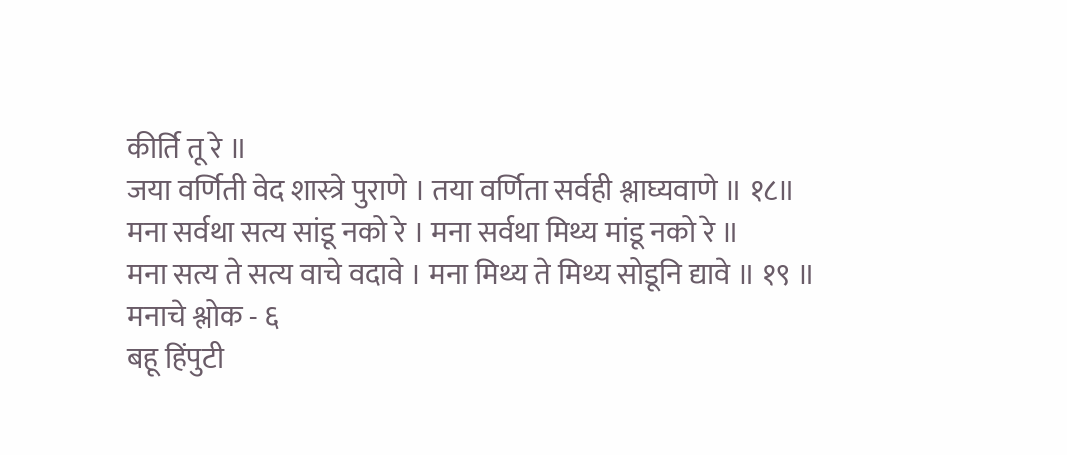कीर्ति तू रे ॥
जया वर्णिती वेद शास्त्रे पुराणे । तया वर्णिता सर्वही श्लाघ्यवाणे ॥ १८॥
मना सर्वथा सत्य सांडू नको रे । मना सर्वथा मिथ्य मांडू नको रे ॥
मना सत्य ते सत्य वाचे वदावे । मना मिथ्य ते मिथ्य सोडूनि द्यावे ॥ १९ ॥
मनाचे श्लोक - ६
बहू हिंपुटी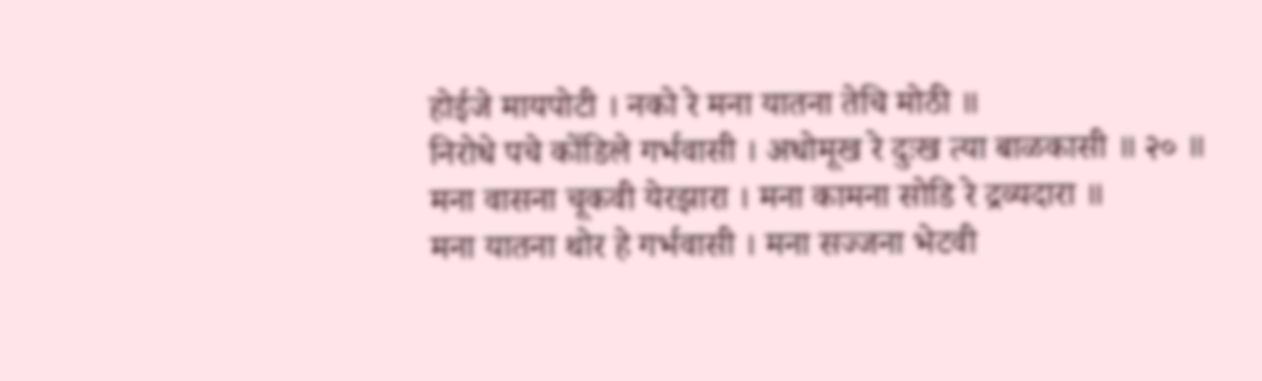होईजे मायपोटी । नको रे मना यातना तेचि मोठी ॥
निरोधे पचे कोंडिले गर्भवासी । अधोमूख रे दुःख त्या बाळकासी ॥ २० ॥
मना वासना चूकवी येरझारा । मना कामना सोडि रे द्रव्यदारा ॥
मना यातना थोर हे गर्भवासी । मना सज्जना भेटवी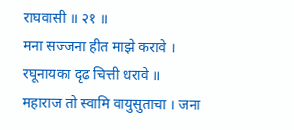राघवासी ॥ २१ ॥
मना सज्जना हीत माझे करावे । रघूनायका दृढ चित्ती धरावे ॥
महाराज तो स्वामि वायुसुताचा । जना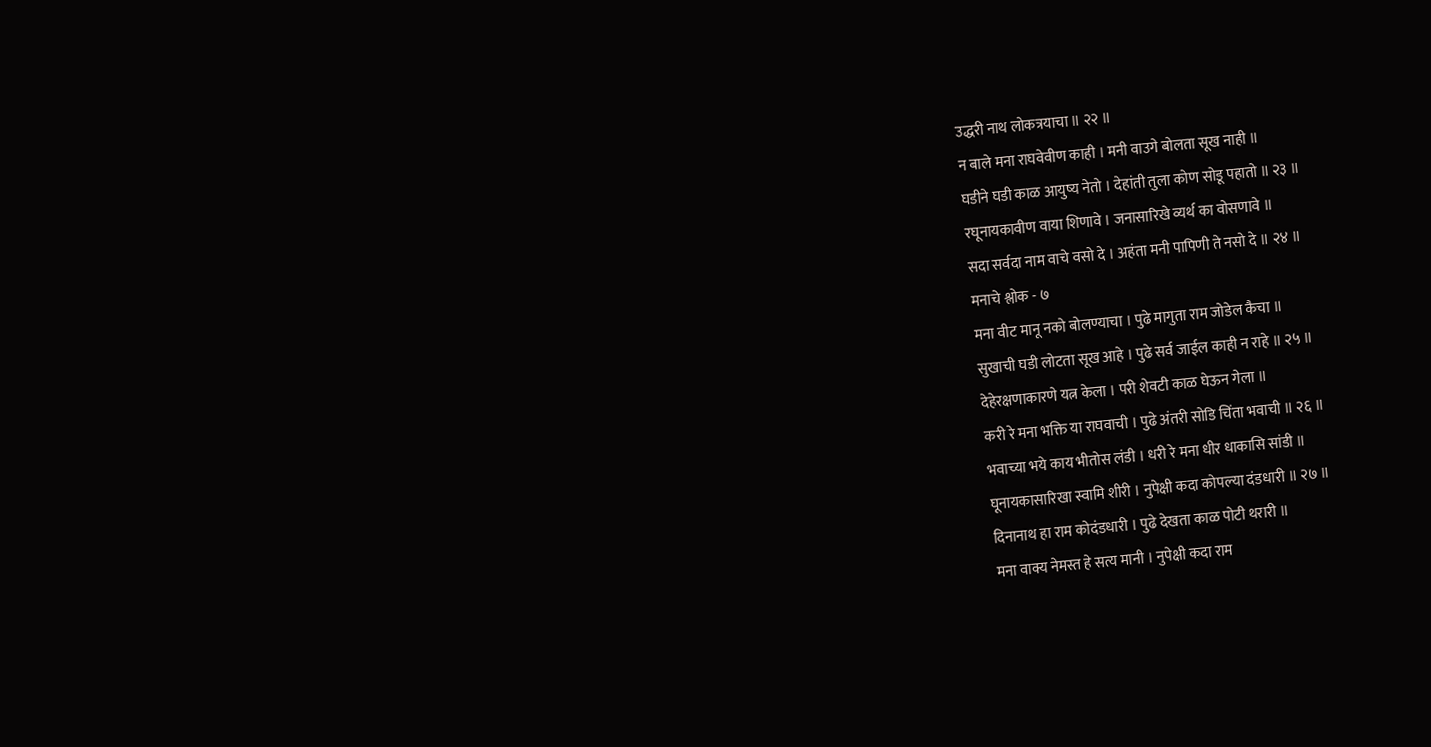उद्धरी नाथ लोकत्रयाचा ॥ २२ ॥
न बाले मना राघवेवीण काही । मनी वाउगे बोलता सूख नाही ॥
घडीने घडी काळ आयुष्य नेतो । देहांती तुला कोण सोडू पहातो ॥ २३ ॥
रघूनायकावीण वाया शिणावे । जनासारिखे व्यर्थ का वोसणावे ॥
सदा सर्वदा नाम वाचे वसो दे । अहंता मनी पापिणी ते नसो दे ॥ २४ ॥
मनाचे श्लोक - ७
मना वीट मानू नको बोलण्याचा । पुढे मागुता राम जोडेल कैचा ॥
सुखाची घडी लोटता सूख आहे । पुढे सर्व जाईल काही न राहे ॥ २५ ॥
देहेरक्षणाकारणे यत्न केला । परी शेवटी काळ घेऊन गेला ॥
करी रे मना भक्ति या राघवाची । पुढे अंतरी सोडि चिंता भवाची ॥ २६ ॥
भवाच्या भये काय भीतोस लंडी । धरी रे मना धीर धाकासि सांडी ॥
घूनायकासारिखा स्वामि शीरी । नुपेक्षी कदा कोपल्या दंडधारी ॥ २७ ॥
दिनानाथ हा राम कोदंडधारी । पुढे देखता काळ पोटी थरारी ॥
मना वाक्य नेमस्त हे सत्य मानी । नुपेक्षी कदा राम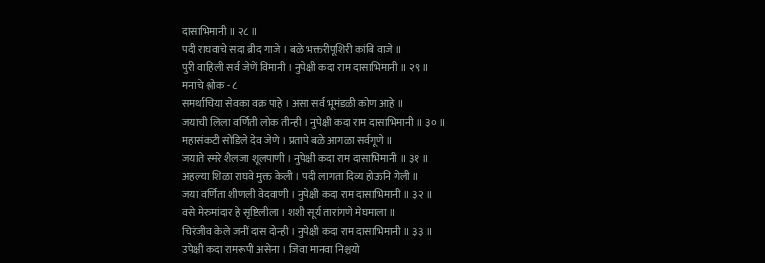दासाभिमानी ॥ २८ ॥
पदी राघवाचे सदा ब्रीद गाजे । बळे भक्तरीपूशिरी कांबि वाजे ॥
पुरी वाहिली सर्व जेणें विमानी । नुपेक्षी कदा राम दासाभिमानी ॥ २९ ॥
मनाचे श्लोक - ८
समर्थाचिया सेवका वक्र पाहे । असा सर्व भूमंडळी कोण आहे ॥
जयाची लिला वर्णिती लोक तीन्ही । नुपेक्षी कदा राम दासाभिमानी ॥ ३० ॥
महासंकटी सोडिले देव जेणे । प्रतापे बळे आगळा सर्वगूणे ॥
जयाते स्मरे शैलजा शूलपाणी । नुपेक्षी कदा राम दासाभिमानी ॥ ३१ ॥
अहल्या शिळा राघवे मुक्त केली । पदी लागता दिव्य होऊनि गेली ॥
जया वर्णिता शीणली वेदवाणी । नुपेक्षी कदा राम दासाभिमानी ॥ ३२ ॥
वसे मेरुमांदार हे सृष्टिलीला । शशी सूर्य तारांगणे मेघमाला ॥
चिरंजीव केले जनीं दास दोन्ही । नुपेक्षी कदा राम दासाभिमानी ॥ ३३ ॥
उपेक्षी कदा रामरूपी असेना । जिवा मानवा निश्चयो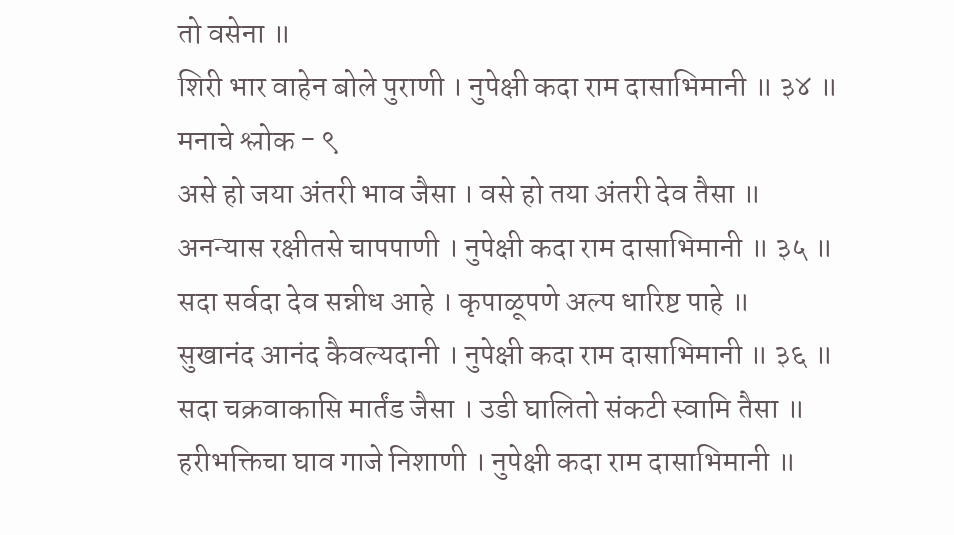तो वसेना ॥
शिरी भार वाहेन बोले पुराणी । नुपेक्षी कदा राम दासाभिमानी ॥ ३४ ॥
मनाचे श्लोक - ९
असे हो जया अंतरी भाव जैसा । वसे हो तया अंतरी देव तैसा ॥
अनन्यास रक्षीतसे चापपाणी । नुपेक्षी कदा राम दासाभिमानी ॥ ३५ ॥
सदा सर्वदा देव सन्नीध आहे । कृपाळूपणे अल्प धारिष्ट पाहे ॥
सुखानंद आनंद कैवल्यदानी । नुपेक्षी कदा राम दासाभिमानी ॥ ३६ ॥
सदा चक्रवाकासि मार्तंड जैसा । उडी घालितो संकटी स्वामि तैसा ॥
हरीभक्तिचा घाव गाजे निशाणी । नुपेक्षी कदा राम दासाभिमानी ॥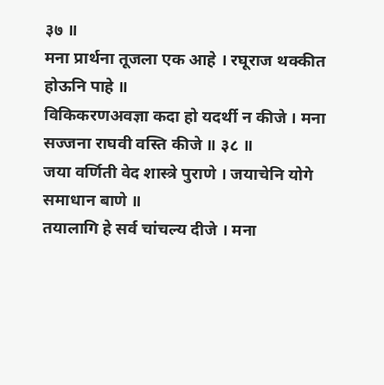३७ ॥
मना प्रार्थना तूजला एक आहे । रघूराज थक्कीत होऊनि पाहे ॥
विकिकरणअवज्ञा कदा हो यदर्थी न कीजे । मना सज्जना राघवी वस्ति कीजे ॥ ३८ ॥
जया वर्णिती वेद शास्त्रे पुराणे । जयाचेनि योगे समाधान बाणे ॥
तयालागि हे सर्व चांचल्य दीजे । मना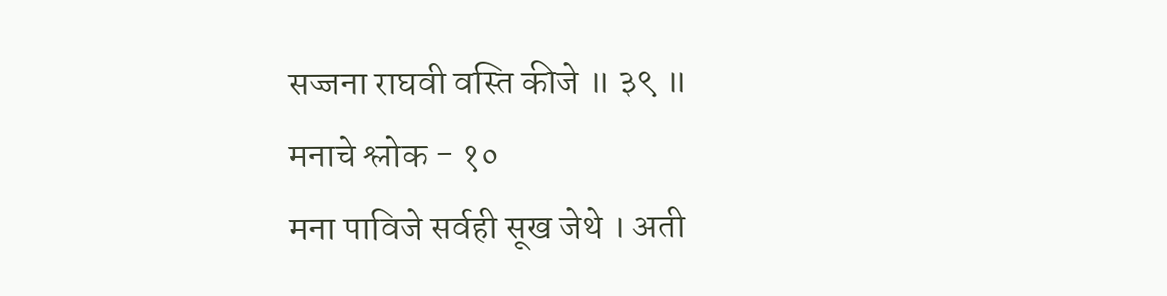सज्जना राघवी वस्ति कीजे ॥ ३९ ॥
मनाचे श्लोक - १०
मना पाविजे सर्वही सूख जेथे । अती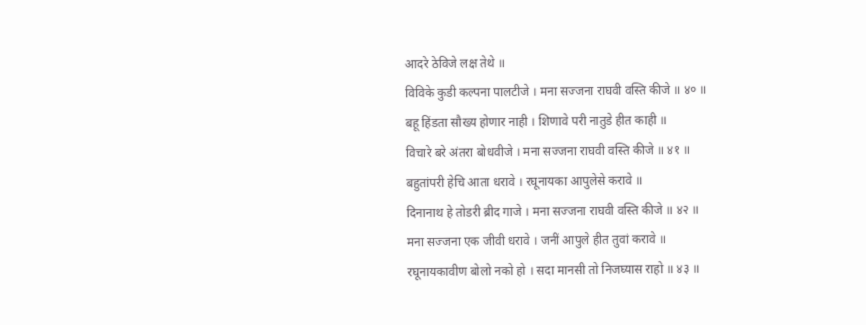आदरे ठेविजे लक्ष तेथे ॥
विविके कुडी कल्पना पालटीजे । मना सज्जना राघवी वस्ति कीजे ॥ ४० ॥
बहू हिंडता सौख्य होणार नाही । शिणावे परी नातुडे हीत काही ॥
विचारे बरे अंतरा बोधवीजे । मना सज्जना राघवी वस्ति कीजे ॥ ४१ ॥
बहुतांपरी हेचि आता धरावे । रघूनायका आपुलेसे करावे ॥
दिनानाथ हे तोडरी ब्रीद गाजे । मना सज्जना राघवी वस्ति कीजे ॥ ४२ ॥
मना सज्जना एक जीवी धरावे । जनीं आपुले हीत तुवां करावे ॥
रघूनायकावीण बोलो नको हो । सदा मानसी तो निजघ्यास राहो ॥ ४३ ॥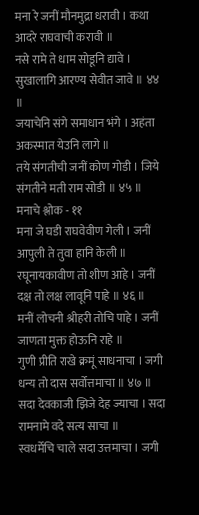मना रे जनीं मौनमुद्रा धरावी । कथा आदरे राघवाची करावी ॥
नसे रामे ते धाम सोडूनि द्यावे । सुखालागि आरण्य सेवीत जावे ॥ ४४ ॥
जयाचेनि संगे समाधान भंगे । अहंता अकस्मात येउनि लागे ॥
तये संगतीची जनीं कोण गोडी । जिये संगतीने मती राम सोडी ॥ ४५ ॥
मनाचे श्लोक - ११
मना जे घडी राघवेवीण गेली । जनीं आपुली ते तुवा हानि केली ॥
रघूनायकावीण तो शीण आहे । जनीं दक्ष तो लक्ष लावूनि पाहे ॥ ४६ ॥
मनीं लोचनी श्रीहरी तोचि पाहे । जनीं जाणता मुक्त होऊनि राहे ॥
गुणी प्रीति राखे क्रमूं साधनाचा । जगी धन्य तो दास सर्वोत्तमाचा ॥ ४७ ॥
सदा देवकाजी झिजे देह ज्याचा । सदा रामनामे वदे सत्य साचा ॥
स्वधर्मेचि चाले सदा उत्तमाचा । जगी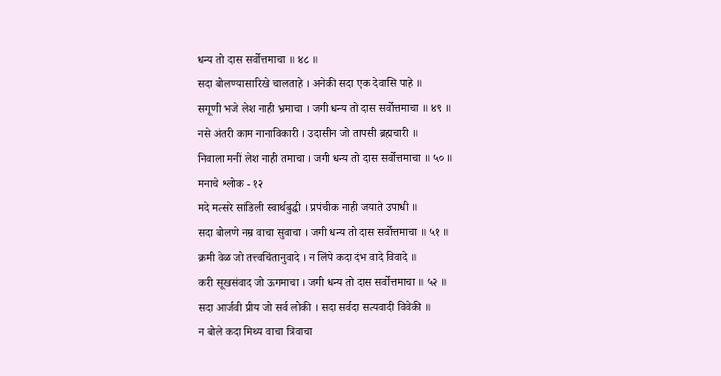धन्य तो दास सर्वोत्तमाचा ॥ ४८ ॥
सदा बोलण्यासारिखे चालताहे । अनेकी सदा एक देवासि पाहे ॥
सगूणी भजे लेश नाही भ्रमाचा । जगी धन्य तो दास सर्वोत्तमाचा ॥ ४९ ॥
नसे अंतरी काम नानाविकारी । उदासीन जो तापसी ब्रह्मचारी ॥
निवाला मनीं लेश नाही तमाचा । जगी धन्य तो दास सर्वोत्तमाचा ॥ ५० ॥
मनाचे श्लोक - १२
मदे मत्सरे सांडिली स्वार्थबुद्धी । प्रपंचीक नाही जयाते उपाधी ॥
सदा बोलणे नम्र वाचा सुवाचा । जगी धन्य तो दास सर्वोत्तमाचा ॥ ५१ ॥
क्रमी वेळ जो तत्त्वचिंतानुवादे । न लिंपे कदा दंभ वादे विवादे ॥
करी सूखसंवाद जो ऊगमाचा । जगी धन्य तो दास सर्वोत्तमाचा ॥ ५२ ॥
सदा आर्जवी प्रीय जो सर्व लोकी । सदा सर्वदा सत्यवादी विवेकी ॥
न बोले कदा मिथ्य वाचा त्रिवाचा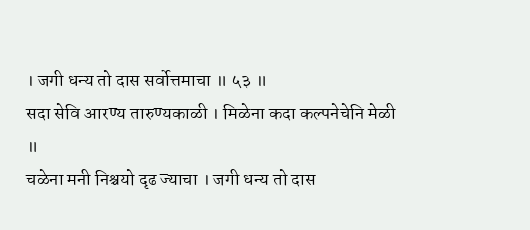। जगी धन्य तो दास सर्वोत्तमाचा ॥ ५३ ॥
सदा सेवि आरण्य तारुण्यकाळी । मिळेना कदा कल्पनेचेनि मेळी ॥
चळेना मनी निश्चयो दृढ ज्याचा । जगी धन्य तो दास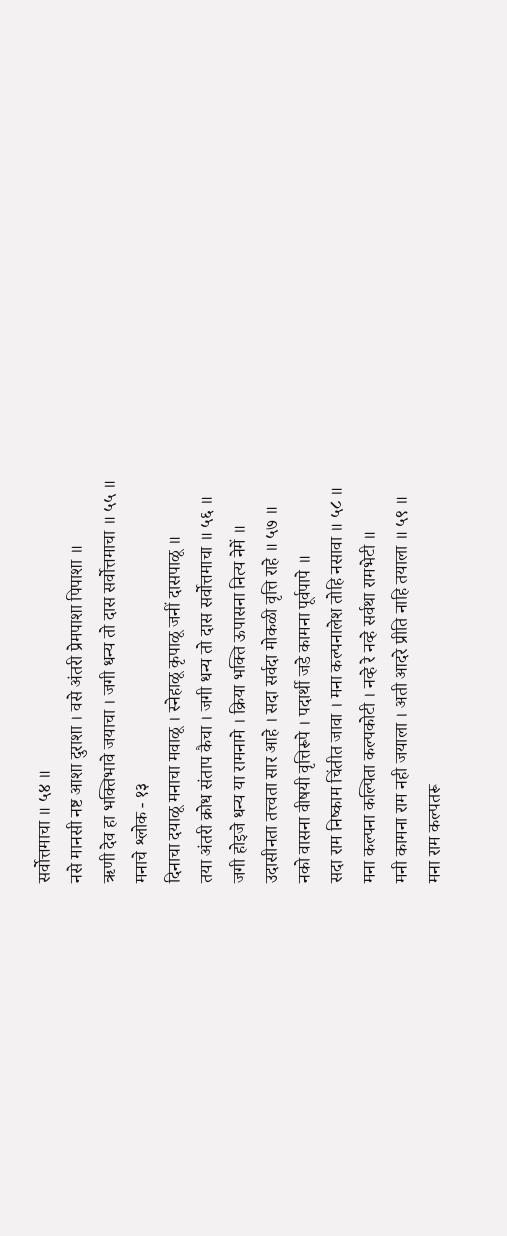सर्वोत्तमाचा ॥ ५४ ॥
नसे मानसी नष्ट आशा दुराशा । वसे अंतरी प्रेमपाशा पिपाशा ॥
ऋणी देव हा भक्तिभावे जयाचा । जगी धन्य तो दास सर्वोत्तमाचा ॥ ५५ ॥
मनाचे श्लोक - १३
दिनाचा दयाळू मनाचा मवाळू । स्नेहाळू कृपाळू जनीं दासपाळू ॥
तया अंतरी क्रोध संताप कैचा । जगी धन्य तो दास सर्वोत्तमाचा ॥ ५६ ॥
जगी होइजे धन्य या रामनामे । क्रिया भक्ति ऊपासना नित्य नेमें ॥
उदासीनता तत्त्वता सार आहे । सदा सर्वदा मोकळी वृत्ति राहे ॥ ५७ ॥
नको वासना वीषयी वृत्तिरूपे । पदार्थी जडे कामना पूर्वपापे ॥
सदा राम निष्काम चिंतीत जावा । मना कल्पनालेश तोहि नसावा ॥ ५८ ॥
मना कल्पना कल्पिता कल्पकोटी । नव्हे रे नव्हे सर्वथा रामभेटी ॥
मनी कामना राम नही जयाला । अती आदरे प्रीति नाहि तयाला ॥ ५९ ॥
मना राम कल्पतरू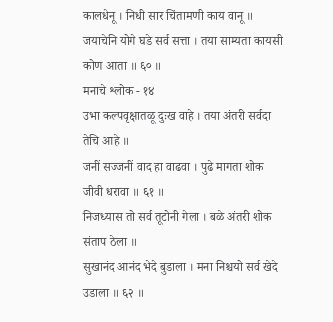कालधेनू । निधी सार चिंतामणी काय वानू ॥
जयाचेनि योगे घडे सर्व सत्ता । तया साम्यता कायसी कोण आता ॥ ६० ॥
मनाचे श्लोक - १४
उभा कल्पवृक्षातळू दुःख वाहे । तया अंतरी सर्वदा तेचि आहे ॥
जनीं सज्जनीं वाद हा वाढवा । पुढे मागता शोक जीवी धरावा ॥ ६१ ॥
निजध्यास तो सर्व तूटोनी गेला । बळे अंतरी शोक संताप ठेला ॥
सुखानंद आनंद भेदे बुडाला । मना निश्चयो सर्व खेदे उडाला ॥ ६२ ॥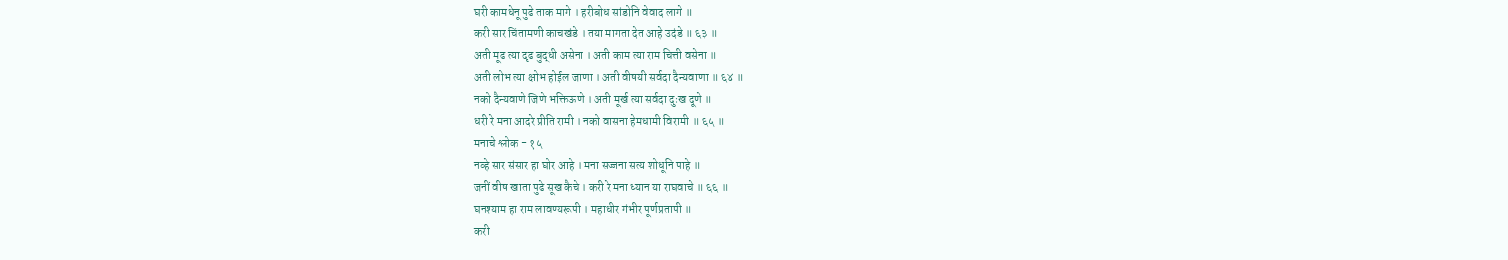घरी कामधेनू पुढे ताक मागे । हरीबोध सांडोनि वेवाद लागे ॥
करी सार चिंतामणी काचखंडे । तया मागता देत आहे उदंडे ॥ ६३ ॥
अती मूढ त्या दृढ बुद्धी असेना । अती काम त्या राम चित्ती वसेना ॥
अती लोभ त्या क्षोभ होईल जाणा । अती वीषयी सर्वदा दैन्यवाणा ॥ ६४ ॥
नको दैन्यवाणे जिणे भक्तिऊणे । अती मूर्ख त्या सर्वदा दुःख दूणे ॥
धरी रे मना आदरे प्रीति रामी । नको वासना हेमधामी विरामी ॥ ६५ ॥
मनाचे श्लोक - १५
नव्हे सार संसार हा घोर आहे । मना सज्जना सत्य शोधूनि पाहे ॥
जनीं वीष खाता पुढे सूख कैचे । करी रे मना ध्यान या राघवाचे ॥ ६६ ॥
घनश्याम हा राम लावण्यरूपी । महाधीर गंभीर पूर्णप्रतापी ॥
करी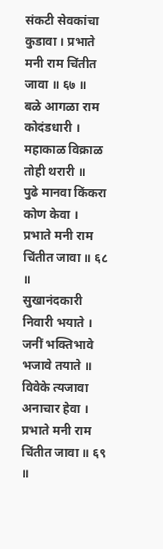संकटी सेवकांचा कुडावा । प्रभाते मनी राम चिंतीत जावा ॥ ६७ ॥
बळे आगळा राम कोदंडधारी । महाकाळ विक्राळ तोही थरारी ॥
पुढे मानवा किंकरा कोण केवा । प्रभाते मनी राम चिंतीत जावा ॥ ६८ ॥
सुखानंदकारी निवारी भयाते । जनीं भक्तिभावे भजावे तयाते ॥
विवेके त्यजावा अनाचार हेवा । प्रभाते मनी राम चिंतीत जावा ॥ ६९ ॥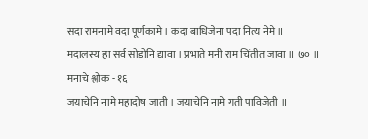सदा रामनामे वदा पूर्णकामे । कदा बाधिजेना पदा नित्य नेमे ॥
मदालस्य हा सर्व सोडोनि द्यावा । प्रभाते मनी राम चिंतीत जावा ॥ ७० ॥
मनाचे श्लोक - १६
जयाचेनि नामे महादोष जाती । जयाचेनि नामे गती पाविजेती ॥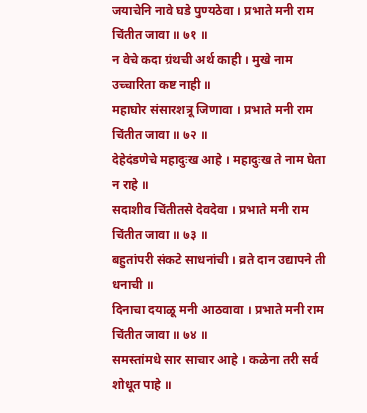जयाचेनि नावे घडे पुण्यठेवा । प्रभाते मनी राम चिंतीत जावा ॥ ७१ ॥
न वेचे कदा ग्रंथची अर्थ काही । मुखे नाम उच्चारिता कष्ट नाही ॥
महाघोर संसारशत्रू जिणावा । प्रभाते मनी राम चिंतीत जावा ॥ ७२ ॥
देहेदंडणेचे महादुःख आहे । महादुःख ते नाम घेता न राहे ॥
सदाशीव चिंतीतसे देवदेवा । प्रभाते मनी राम चिंतीत जावा ॥ ७३ ॥
बहुतांपरी संकटे साधनांची । व्रते दान उद्यापने ती धनाची ॥
दिनाचा दयाळू मनी आठवावा । प्रभाते मनी राम चिंतीत जावा ॥ ७४ ॥
समस्तांमधे सार साचार आहे । कळेना तरी सर्व शोधूत पाहे ॥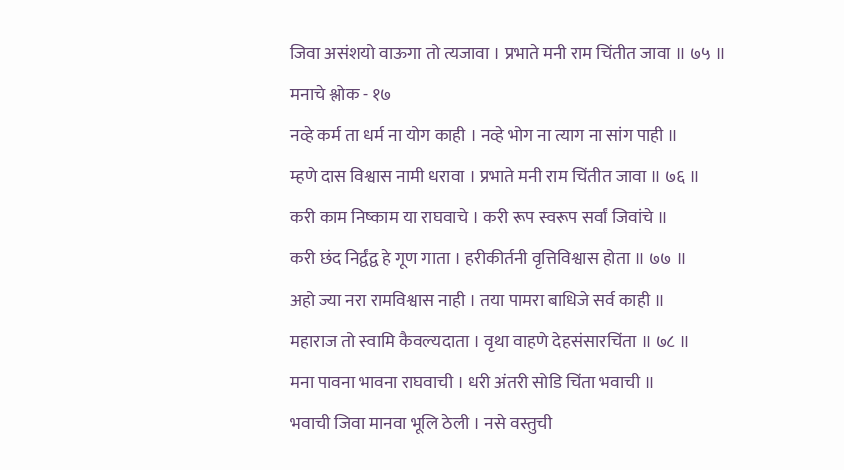जिवा असंशयो वाऊगा तो त्यजावा । प्रभाते मनी राम चिंतीत जावा ॥ ७५ ॥
मनाचे श्लोक - १७
नव्हे कर्म ता धर्म ना योग काही । नव्हे भोग ना त्याग ना सांग पाही ॥
म्हणे दास विश्वास नामी धरावा । प्रभाते मनी राम चिंतीत जावा ॥ ७६ ॥
करी काम निष्काम या राघवाचे । करी रूप स्वरूप सर्वां जिवांचे ॥
करी छंद निर्द्वंद्व हे गूण गाता । हरीकीर्तनी वृत्तिविश्वास होता ॥ ७७ ॥
अहो ज्या नरा रामविश्वास नाही । तया पामरा बाधिजे सर्व काही ॥
महाराज तो स्वामि कैवल्यदाता । वृथा वाहणे देहसंसारचिंता ॥ ७८ ॥
मना पावना भावना राघवाची । धरी अंतरी सोडि चिंता भवाची ॥
भवाची जिवा मानवा भूलि ठेली । नसे वस्तुची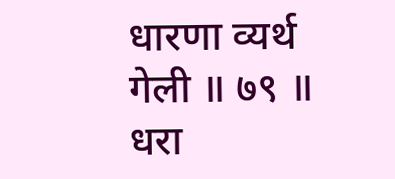धारणा व्यर्थ गेली ॥ ७९ ॥
धरा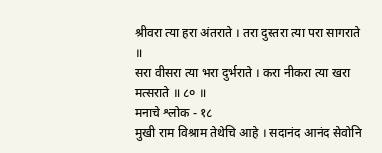श्रीवरा त्या हरा अंतराते । तरा दुस्तरा त्या परा सागराते ॥
सरा वीसरा त्या भरा दुर्भराते । करा नीकरा त्या खरा मत्सराते ॥ ८० ॥
मनाचे श्लोक - १८
मुखी राम विश्राम तेथेचि आहे । सदानंद आनंद सेवोनि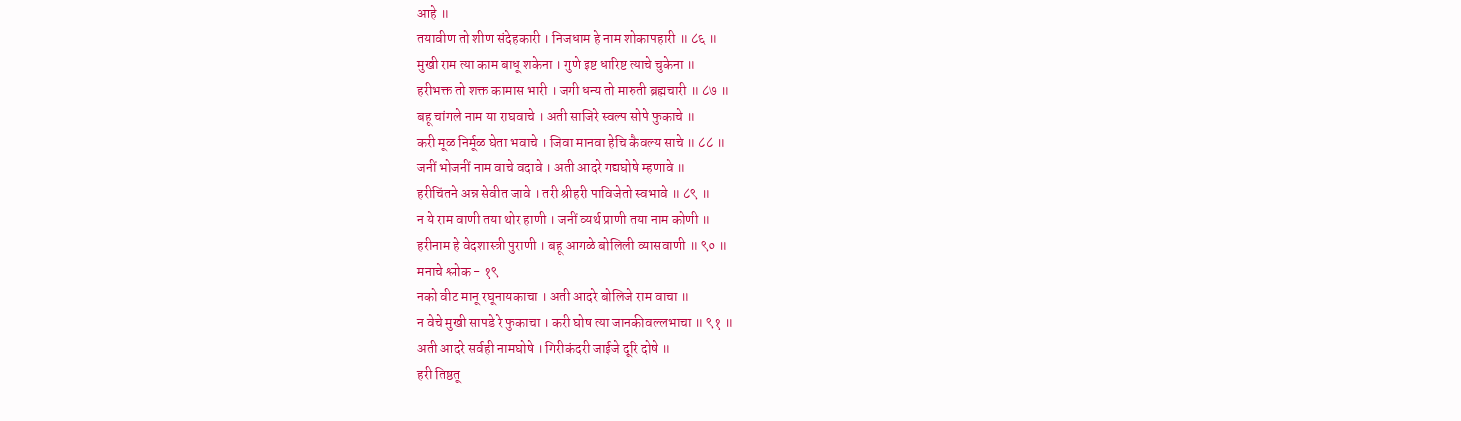आहे ॥
तयावीण तो शीण संदेहकारी । निजधाम हे नाम शोकापहारी ॥ ८६ ॥
मुखी राम त्या काम बाधू शकेना । गुणे इष्ट धारिष्ट त्याचे चुकेना ॥
हरीभक्त तो शक्त कामास भारी । जगी धन्य तो मारुती ब्रह्मचारी ॥ ८७ ॥
बहू चांगले नाम या राघवाचे । अती साजिरे स्वल्प सोपे फुकाचे ॥
करी मूळ निर्मूळ घेता भवाचे । जिवा मानवा हेचि कैवल्य साचे ॥ ८८ ॥
जनीं भोजनीं नाम वाचे वदावे । अती आदरे गद्यघोषे म्हणावे ॥
हरीचिंतने अन्न सेवीत जावे । तरी श्रीहरी पाविजेतो स्वभावे ॥ ८९ ॥
न ये राम वाणी तया थोर हाणी । जनीं व्यर्थ प्राणी तया नाम कोणी ॥
हरीनाम हे वेदशास्त्री पुराणी । बहू आगळे बोलिली व्यासवाणी ॥ ९० ॥
मनाचे श्लोक - १९
नको वीट मानू रघूनायकाचा । अती आदरे बोलिजे राम वाचा ॥
न वेचे मुखी सापडे रे फुकाचा । करी घोष त्या जानकीवल्लभाचा ॥ ९१ ॥
अती आदरे सर्वही नामघोषे । गिरीकंदरी जाईजे दूरि दोषे ॥
हरी तिष्ठतू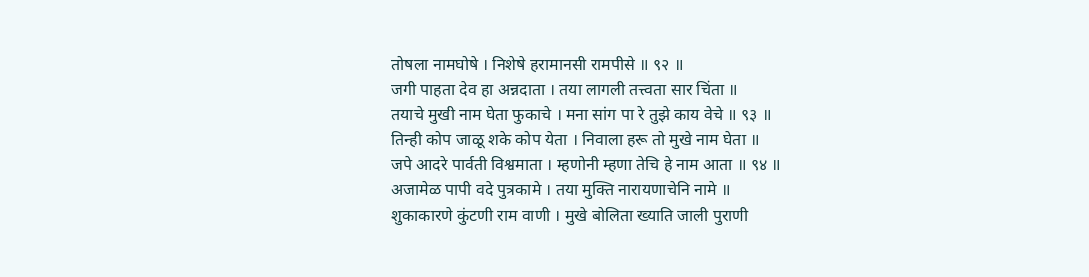तोषला नामघोषे । निशेषे हरामानसी रामपीसे ॥ ९२ ॥
जगी पाहता देव हा अन्नदाता । तया लागली तत्त्वता सार चिंता ॥
तयाचे मुखी नाम घेता फुकाचे । मना सांग पा रे तुझे काय वेचे ॥ ९३ ॥
तिन्ही कोप जाळू शके कोप येता । निवाला हरू तो मुखे नाम घेता ॥
जपे आदरे पार्वती विश्वमाता । म्हणोनी म्हणा तेचि हे नाम आता ॥ ९४ ॥
अजामेळ पापी वदे पुत्रकामे । तया मुक्ति नारायणाचेनि नामे ॥
शुकाकारणे कुंटणी राम वाणी । मुखे बोलिता ख्याति जाली पुराणी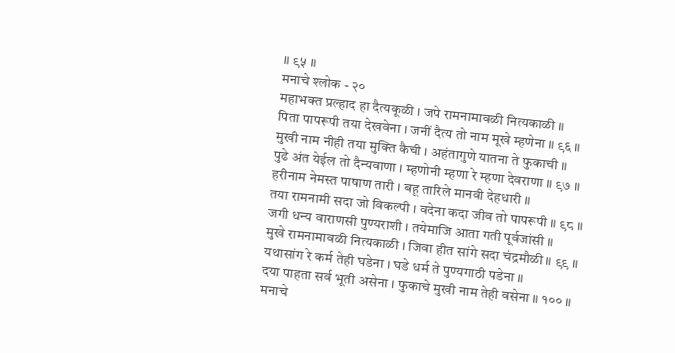॥ ९५ ॥
मनाचे श्लोक - २०
महाभक्त प्रल्हाद हा दैत्यकूळी । जपे रामनामावळी नित्यकाळी ॥
पिता पापरूपी तया देखवेना । जनीं दैत्य तो नाम मूखे म्हणेना ॥ ९६ ॥
मुखी नाम नीही तया मुक्ति कैची । अहंतागुणे यातना ते फुकाची ॥
पुढे अंत येईल तो दैन्यवाणा । म्हणोनी म्हणा रे म्हणा देवराणा ॥ ९७ ॥
हरीनाम नेमस्त पाषाण तारी । बहू तारिले मानवी देहधारी ॥
तया रामनामी सदा जो विकल्पी । वदेना कदा जीव तो पापरूपी ॥ ९८ ॥
जगी धन्य वाराणसी पुण्यराशी । तयेमाजि आता गती पूर्वजांसी ॥
मुखे रामनामावळी नित्यकाळी । जिवा हीत सांगे सदा चंद्रमौळी ॥ ९९ ॥
यथासांग रे कर्म तेही घडेना । घडे धर्म ते पुण्यगाठी पडेना ॥
दया पाहता सर्व भूती असेना । फुकाचे मुखी नाम तेही वसेना ॥ १०० ॥
मनाचे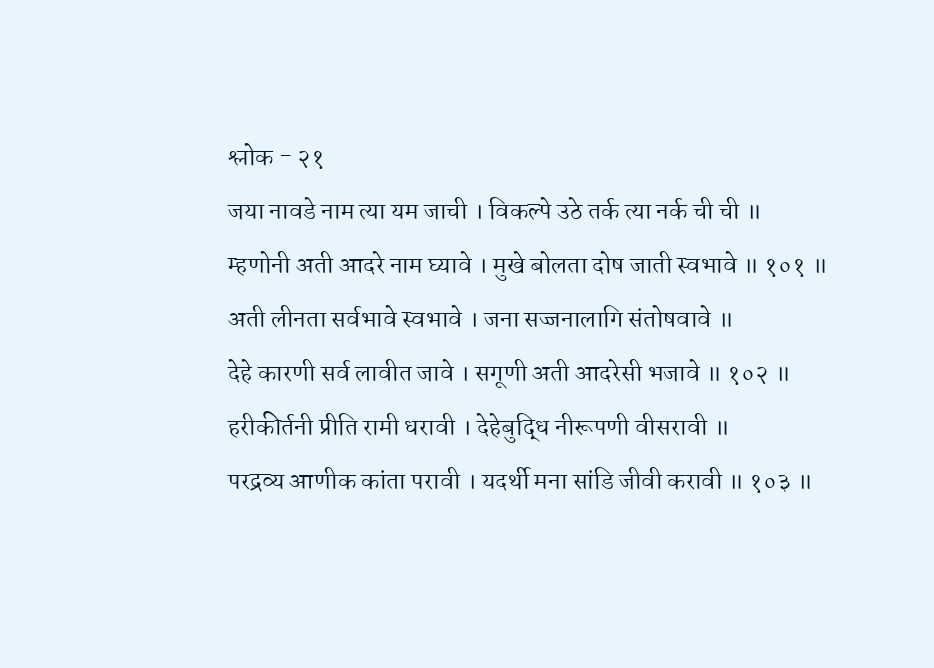श्लोक - २१
जया नावडे नाम त्या यम जाची । विकल्पे उठे तर्क त्या नर्क ची ची ॥
म्हणोनी अती आदरे नाम घ्यावे । मुखे बोलता दोष जाती स्वभावे ॥ १०१ ॥
अती लीनता सर्वभावे स्वभावे । जना सज्जनालागि संतोषवावे ॥
देहे कारणी सर्व लावीत जावे । सगूणी अती आदरेसी भजावे ॥ १०२ ॥
हरीकीर्तनी प्रीति रामी धरावी । देहेबुद्धि नीरूपणी वीसरावी ॥
परद्रव्य आणीक कांता परावी । यदर्थी मना सांडि जीवी करावी ॥ १०३ ॥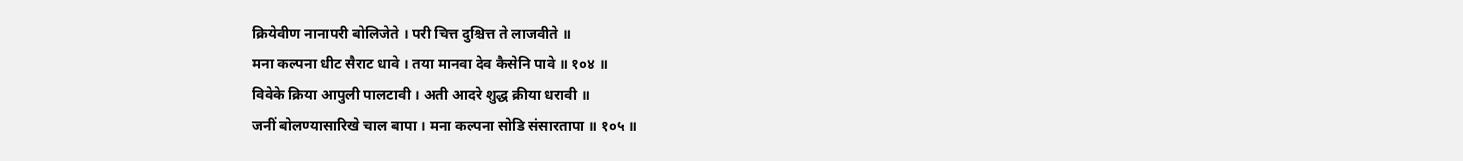क्रियेवीण नानापरी बोलिजेते । परी चित्त दुश्चित्त ते लाजवीते ॥
मना कल्पना धीट सैराट धावे । तया मानवा देव कैसेनि पावे ॥ १०४ ॥
विवेके क्रिया आपुली पालटावी । अती आदरे शुद्ध क्रीया धरावी ॥
जनीं बोलण्यासारिखे चाल बापा । मना कल्पना सोडि संसारतापा ॥ १०५ ॥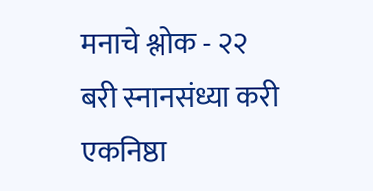मनाचे श्लोक - २२
बरी स्नानसंध्या करी एकनिष्ठा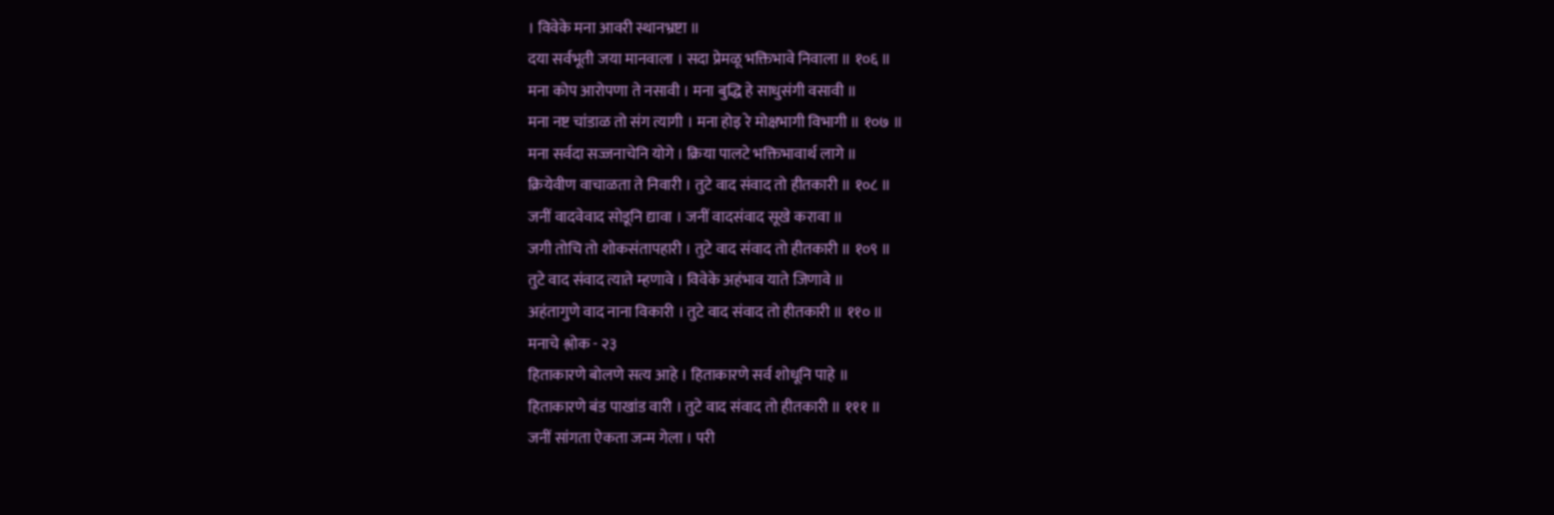। विवेके मना आवरी स्थानभ्रष्टा ॥
दया सर्वभूती जया मानवाला । सदा प्रेमळू भक्तिभावे निवाला ॥ १०६ ॥
मना कोप आरोपणा ते नसावी । मना बुद्धि हे साधुसंगी वसावी ॥
मना नष्ट चांडाळ तो संग त्यागी । मना होइ रे मोक्षभागी विभागी ॥ १०७ ॥
मना सर्वदा सज्जनाचेनि योगे । क्रिया पालटे भक्तिभावार्थ लागे ॥
क्रियेवीण वाचाळता ते निवारी । तुटे वाद संवाद तो हीतकारी ॥ १०८ ॥
जनीं वादवेवाद सोडूनि द्यावा । जनीं वादसंवाद सूखे करावा ॥
जगी तोचि तो शोकसंतापहारी । तुटे वाद संवाद तो हीतकारी ॥ १०९ ॥
तुटे वाद संवाद त्याते म्हणावे । विवेके अहंभाव याते जिणावे ॥
अहंतागुणे वाद नाना विकारी । तुटे वाद संवाद तो हीतकारी ॥ ११० ॥
मनाचे श्लोक - २३
हिताकारणे बोलणे सत्य आहे । हिताकारणे सर्व शोधूनि पाहे ॥
हिताकारणे बंड पाखांड वारी । तुटे वाद संवाद तो हीतकारी ॥ १११ ॥
जनीं सांगता ऐकता जन्म गेला । परी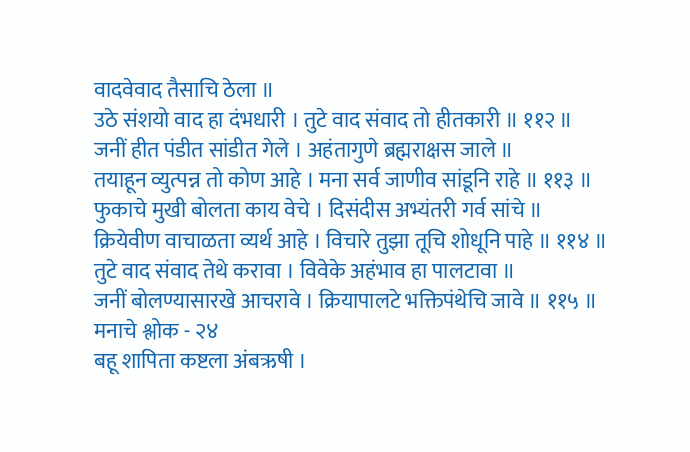वादवेवाद तैसाचि ठेला ॥
उठे संशयो वाद हा दंभधारी । तुटे वाद संवाद तो हीतकारी ॥ ११२ ॥
जनीं हीत पंडीत सांडीत गेले । अहंतागुणे ब्रह्मराक्षस जाले ॥
तयाहून व्युत्पन्न तो कोण आहे । मना सर्व जाणीव सांडूनि राहे ॥ ११३ ॥
फुकाचे मुखी बोलता काय वेचे । दिसंदीस अभ्यंतरी गर्व सांचे ॥
क्रियेवीण वाचाळता व्यर्थ आहे । विचारे तुझा तूचि शोधूनि पाहे ॥ ११४ ॥
तुटे वाद संवाद तेथे करावा । विवेके अहंभाव हा पालटावा ॥
जनीं बोलण्यासारखे आचरावे । क्रियापालटे भक्तिपंथेचि जावे ॥ ११५ ॥
मनाचे श्लोक - २४
बहू शापिता कष्टला अंबऋषी ।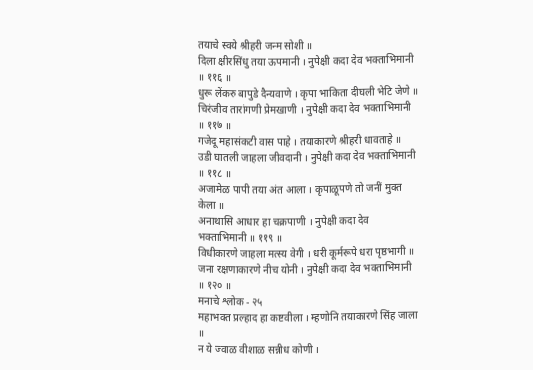तयाचे स्वये श्रीहरी जन्म सोशी ॥
दिला क्षीरसिंधु तया ऊपमानी । नुपेक्षी कदा देव भक्ताभिमानी ॥ ११६ ॥
धुरू लेंकरु बापुडे दैन्यवाणे । कृपा भाकिता दीघली भेटि जेणे ॥
चिरंजीव तारांगणी प्रेमखाणी । नुपेक्षी कदा देव भक्ताभिमानी ॥ ११७ ॥
गजेदू महासंकटी वास पाहे । तयाकारणे श्रीहरी धावताहे ॥
उडी घातली जाहला जीवदानी । नुपेक्षी कदा देव भक्ताभिमानी ॥ ११८ ॥
अजामेळ पापी तया अंत आला । कृपाळूपणे तो जनीं मुक्त केला ॥
अनाथासि आधार हा चक्रपाणी । नुपेक्षी कदा देव भक्ताभिमानी ॥ ११९ ॥
विधीकारणे जाहला मत्स्य वेगी । धरी कूर्मरूपे धरा पृष्ठभागी ॥
जना रक्षणाकारणे नीच योनी । नुपेक्षी कदा देव भक्ताभिमानी ॥ १२० ॥
मनाचे श्लोक - २५
महाभक्त प्रल्हाद हा कष्टवीला । म्हणोनि तयाकारणे सिंह जाला ॥
न ये ज्वाळ वीशाळ सन्नीध कोणी ।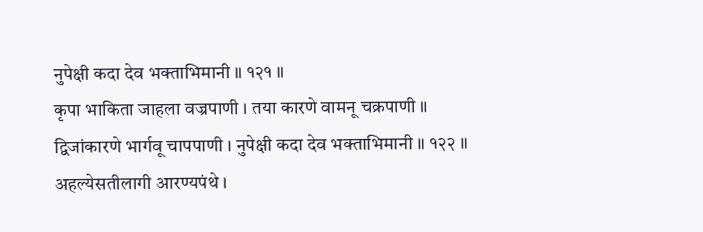नुपेक्षी कदा देव भक्ताभिमानी ॥ १२१ ॥
कृपा भाकिता जाहला वज्रपाणी । तया कारणे वामनू चक्रपाणी ॥
द्विजांकारणे भार्गवू चापपाणी । नुपेक्षी कदा देव भक्ताभिमानी ॥ १२२ ॥
अहल्येसतीलागी आरण्यपंथे ।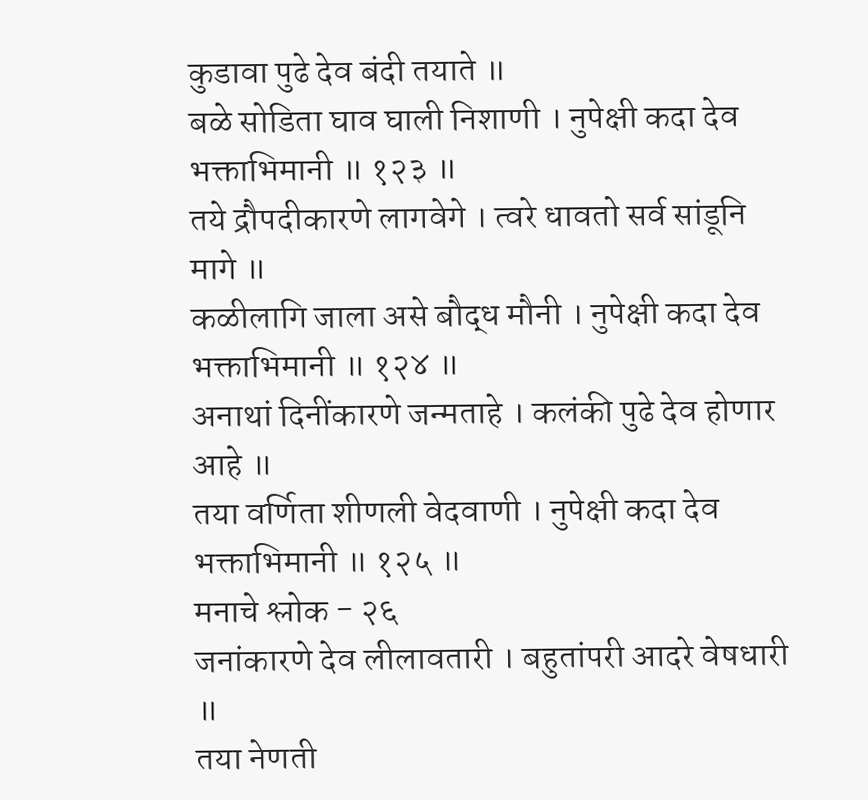कुडावा पुढे देव बंदी तयाते ॥
बळे सोडिता घाव घाली निशाणी । नुपेक्षी कदा देव भक्ताभिमानी ॥ १२३ ॥
तये द्रौपदीकारणे लागवेगे । त्वरे धावतो सर्व सांडूनि मागे ॥
कळीलागि जाला असे बौद्ध मौनी । नुपेक्षी कदा देव भक्ताभिमानी ॥ १२४ ॥
अनाथां दिनींकारणे जन्मताहे । कलंकी पुढे देव होणार आहे ॥
तया वर्णिता शीणली वेदवाणी । नुपेक्षी कदा देव भक्ताभिमानी ॥ १२५ ॥
मनाचे श्लोक - २६
जनांकारणे देव लीलावतारी । बहुतांपरी आदरे वेषधारी ॥
तया नेणती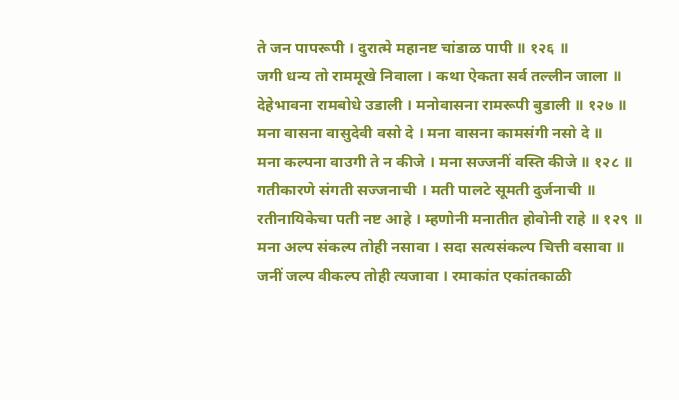ते जन पापरूपी । दुरात्मे महानष्ट चांडाळ पापी ॥ १२६ ॥
जगी धन्य तो राममूखे निवाला । कथा ऐकता सर्व तल्लीन जाला ॥
देहेभावना रामबोधे उडाली । मनोवासना रामरूपी बुडाली ॥ १२७ ॥
मना वासना वासुदेवी वसो दे । मना वासना कामसंगी नसो दे ॥
मना कल्पना वाउगी ते न कीजे । मना सज्जनीं वस्ति कीजे ॥ १२८ ॥
गतीकारणे संगती सज्जनाची । मती पालटे सूमती दुर्जनाची ॥
रतीनायिकेचा पती नष्ट आहे । म्हणोनी मनातीत होवोनी राहे ॥ १२९ ॥
मना अल्प संकल्प तोही नसावा । सदा सत्यसंकल्प चित्ती वसावा ॥
जनीं जल्प वीकल्प तोही त्यजावा । रमाकांत एकांतकाळी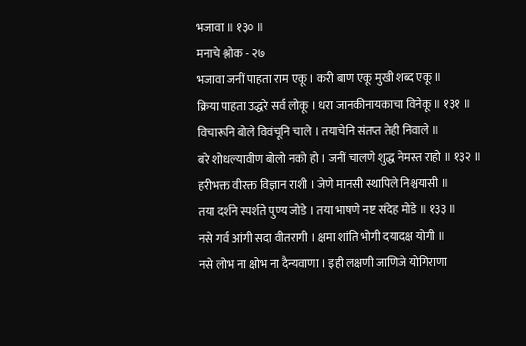भजावा ॥ १३० ॥
मनाचे श्लोक - २७
भजावा जनीं पाहता राम एकू । करी बाण एकू मुखी शब्द एकू ॥
क्रिया पाहता उद्धरे सर्व लोकू । धरा जानकीनायकाचा विनेकू ॥ १३१ ॥
विचारूनि बोले विवंचूनि चाले । तयाचेनि संतप्त तेही निवाले ॥
बरे शोधल्यावीण बोलो नको हो । जनीं चालणे शुद्ध नेमस्त राहो ॥ १३२ ॥
हरीभक्त वीरक्त विज्ञान राशी । जेणे मानसी स्थापिले निश्चयासी ॥
तया दर्शने स्पर्शते पुण्य जोडे । तया भाषणे नष्ट संदेह मोडे ॥ १३३ ॥
नसे गर्व आंगी सदा वीतरागी । क्षमा शांति भोगी दयादक्ष योगी ॥
नसे लोभ ना क्षोभ ना दैन्यवाणा । इही लक्षणी जाणिजे योगिराणा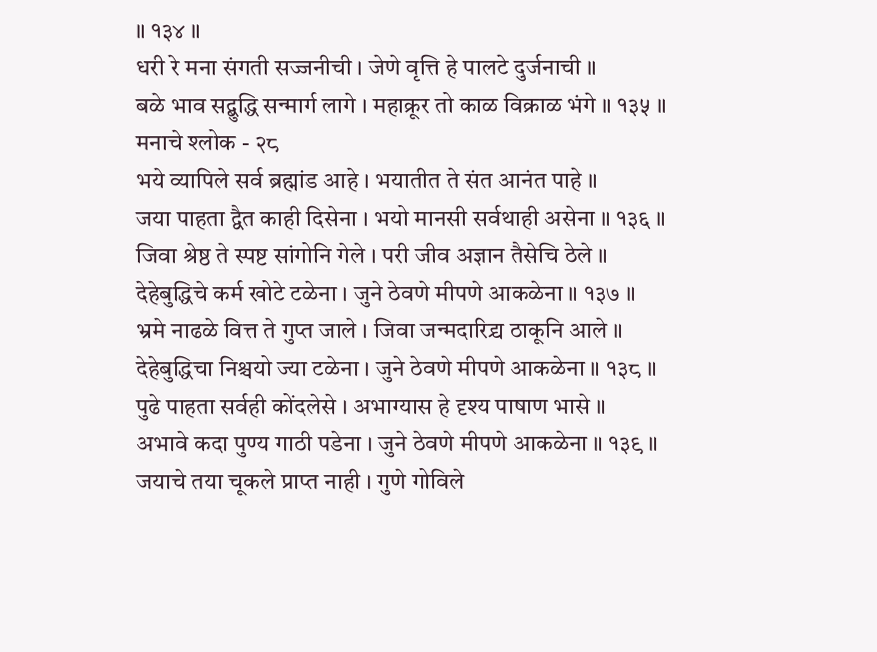॥ १३४ ॥
धरी रे मना संगती सज्जनीची । जेणे वृत्ति हे पालटे दुर्जनाची ॥
बळे भाव सद्बुद्धि सन्मार्ग लागे । महाक्रूर तो काळ विक्राळ भंगे ॥ १३५ ॥
मनाचे श्लोक - २८
भये व्यापिले सर्व ब्रह्मांड आहे । भयातीत ते संत आनंत पाहे ॥
जया पाहता द्वैत काही दिसेना । भयो मानसी सर्वथाही असेना ॥ १३६ ॥
जिवा श्रेष्ठ ते स्पष्ट सांगोनि गेले । परी जीव अज्ञान तैसेचि ठेले ॥
देहेबुद्धिचे कर्म खोटे टळेना । जुने ठेवणे मीपणे आकळेना ॥ १३७ ॥
भ्रमे नाढळे वित्त ते गुप्त जाले । जिवा जन्मदारिद्र्य ठाकूनि आले ॥
देहेबुद्धिचा निश्चयो ज्या टळेना । जुने ठेवणे मीपणे आकळेना ॥ १३८ ॥
पुढे पाहता सर्वही कोंदलेसे । अभाग्यास हे दृश्य पाषाण भासे ॥
अभावे कदा पुण्य गाठी पडेना । जुने ठेवणे मीपणे आकळेना ॥ १३९ ॥
जयाचे तया चूकले प्राप्त नाही । गुणे गोविले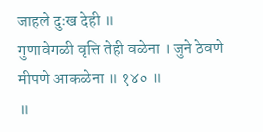जाहले दुःख देही ॥
गुणावेगळी वृत्ति तेही वळेना । जुने ठेवणे मीपणे आकळेना ॥ १४० ॥
॥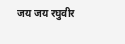जय जय रघुवीर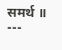समर्थ ॥
---